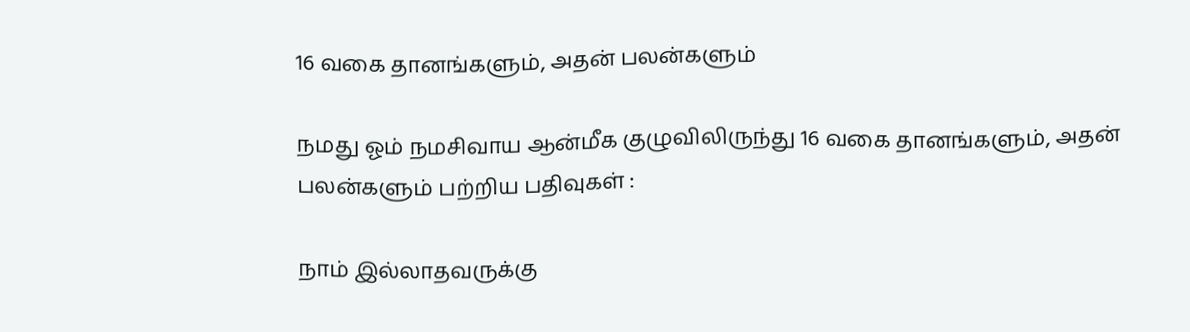16 வகை தானங்களும், அதன் பலன்களும்

நமது ஓம் நமசிவாய ஆன்மீக குழுவிலிருந்து 16 வகை தானங்களும், அதன் பலன்களும் பற்றிய பதிவுகள் :

நாம் இல்லாதவருக்கு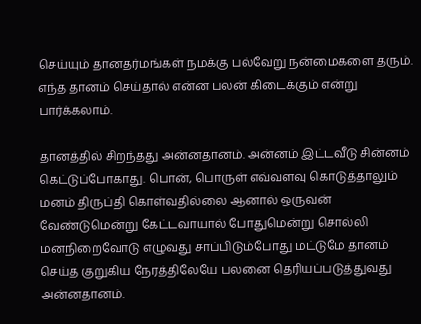செய்யும் தானதர்மங்கள் நமக்கு பல்வேறு நன்மைகளை தரும். எந்த தானம் செய்தால் என்ன பலன் கிடைக்கும் என்று பார்க்கலாம்.

தானத்தில் சிறந்தது அன்னதானம். அன்னம் இட்டவீடு சின்னம் கெட்டுப்போகாது. பொன், பொருள் எவ்வளவு கொடுத்தாலும் மனம் திருப்தி கொள்வதில்லை ஆனால் ஒருவன் வேண்டுமென்று கேட்டவாயால் போதுமென்று சொல்லி மனநிறைவோடு எழுவது சாப்பிடும்போது மட்டுமே தானம் செய்த குறுகிய நேரத்திலேயே பலனை தெரியப்படுத்துவது அன்னதானம்.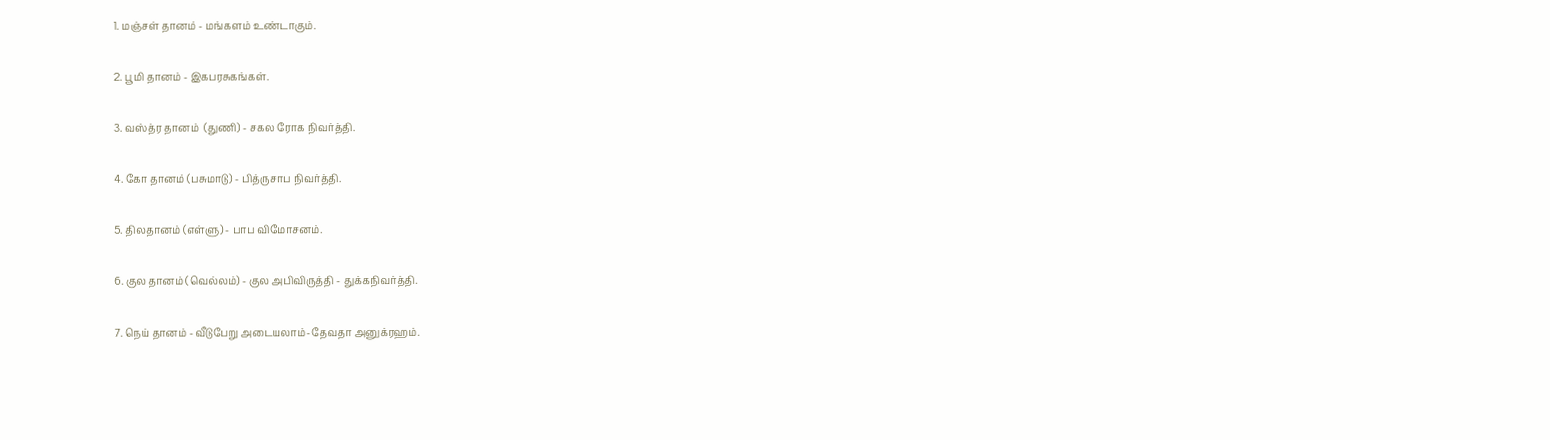1. மஞ்சள் தானம் - மங்களம் உண்டாகும்.

2. பூமி தானம் - இகபரசுகங்கள்.

3. வஸ்த்ர தானம்  (துணி) - சகல ரோக நிவர்த்தி.

4. கோ தானம் (பசுமாடு) - பித்ருசாப நிவர்த்தி.

5. திலதானம் (எள்ளு) - பாப விமோசனம்.

6. குல தானம் (வெல்லம்) - குல அபிவிருத்தி - துக்கநிவர்த்தி.

7. நெய் தானம் - வீடுபேறு அடையலாம்-தேவதா அனுக்ரஹம்.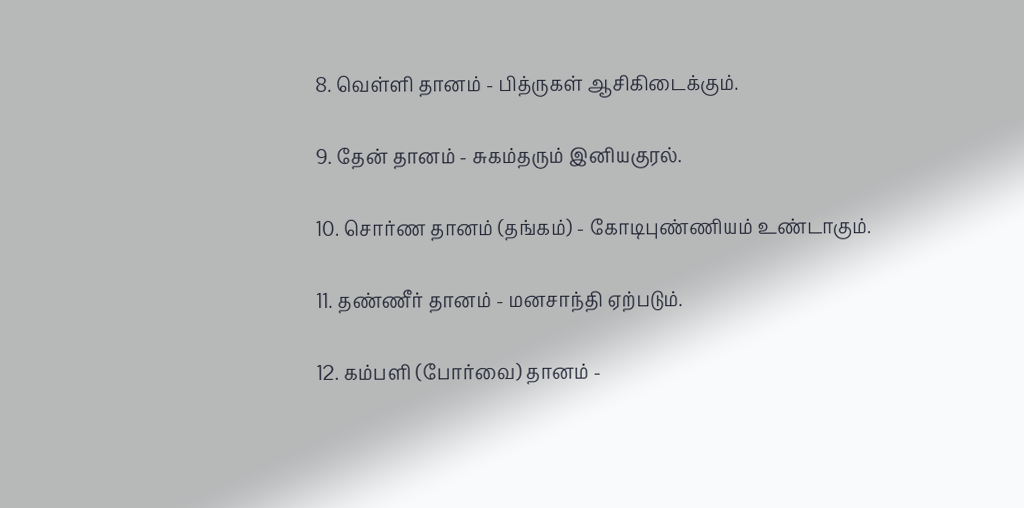8. வெள்ளி தானம் - பித்ருகள் ஆசிகிடைக்கும்.

9. தேன் தானம் - சுகம்தரும் இனியகுரல்.

10. சொர்ண தானம் (தங்கம்) - கோடிபுண்ணியம் உண்டாகும்.

11. தண்ணீர் தானம் - மனசாந்தி ஏற்படும்.

12. கம்பளி (போர்வை) தானம் -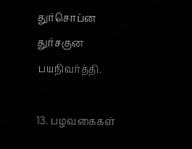துர்சொப்ன துர்சகுன பயநிவர்த்தி.

13. பழவகைகள்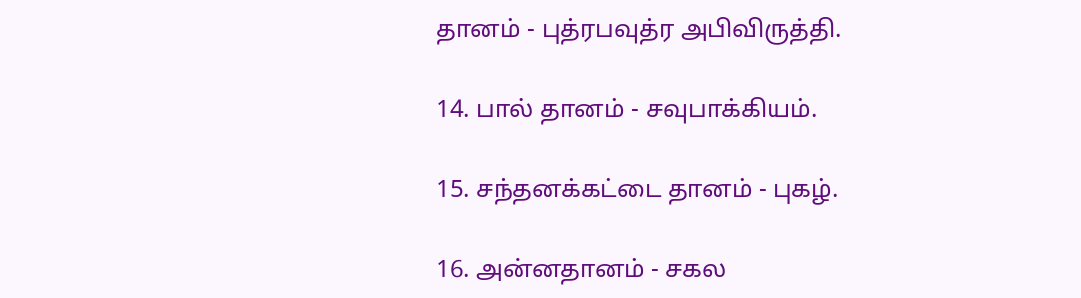தானம் - புத்ரபவுத்ர அபிவிருத்தி.

14. பால் தானம் - சவுபாக்கியம்.

15. சந்தனக்கட்டை தானம் - புகழ்.

16. அன்னதானம் - சகல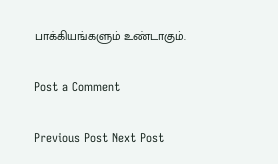பாக்கியங்களும் உண்டாகும்.

Post a Comment

Previous Post Next Post